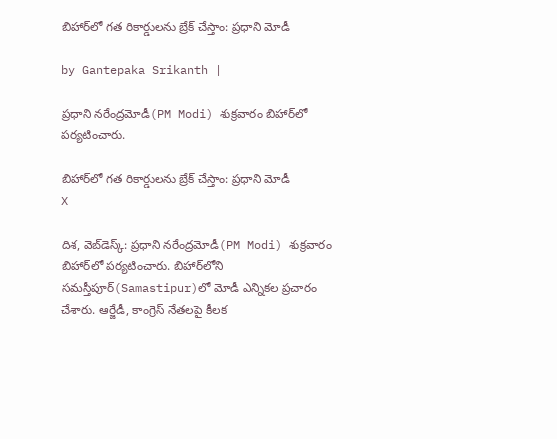బిహార్‌లో గత రికార్డులను బ్రేక్‌ చేస్తాం: ప్రధాని మోడీ

by Gantepaka Srikanth |

ప్రధాని నరేంద్రమోడీ(PM Modi) శుక్రవారం బిహార్‌లో పర్యటించారు.

బిహార్‌లో గత రికార్డులను బ్రేక్‌ చేస్తాం: ప్రధాని మోడీ
X

దిశ, వెబ్‌డెస్క్: ప్రధాని నరేంద్రమోడీ(PM Modi) శుక్రవారం బిహార్‌లో పర్యటించారు. బిహార్‌లోని సమస్తీపూర్‌(Samastipur)లో మోడీ ఎన్నికల ప్రచారం చేశారు. ఆర్జేడీ, కాంగ్రెస్‌ నేతలపై కీలక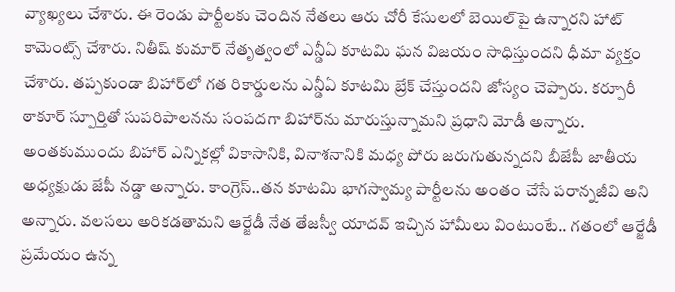వ్యాఖ్యలు చేశారు. ఈ రెండు పార్టీలకు చెందిన నేతలు ఆరు చోరీ కేసులలో బెయిల్‌పై ఉన్నారని హాట్ కామెంట్స్ చేశారు. నితీష్ కుమార్ నేతృత్వంలో ఎన్డీఏ కూటమి ఘన విజయం సాధిస్తుందని ధీమా వ్యక్తం చేశారు. తప్పకుండా బిహార్‌లో గత రికార్డులను ఎన్డీఏ కూటమి బ్రేక్‌ చేస్తుందని జోస్యం చెప్పారు. కర్పూరీ ఠాకూర్‌ స్పూర్తితో సుపరిపాలనను సంపదగా బిహార్‌ను మారుస్తున్నామని ప్రధాని మోడీ అన్నారు. అంతకుముందు బిహార్‌‌ ఎన్నికల్లో వికాసానికి, వినాశనానికి మధ్య పోరు జరుగుతున్నదని బీజేపీ జాతీయ అధ్యక్షుడు జేపీ నడ్డా అన్నారు. కాంగ్రెస్..తన కూటమి భాగస్వామ్య పార్టీలను అంతం చేసే పరాన్నజీవి అని అన్నారు. వలసలు అరికడతామని ఆర్జేడీ నేత తేజస్వీ యాదవ్‌ ఇచ్చిన హామీలు వింటుంటే.. గతంలో ఆర్జేడీ ప్రమేయం ఉన్న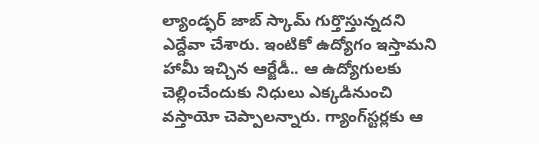ల్యాండ్ఫర్ జాబ్‌ స్కామ్ గుర్తొస్తున్నదని ఎద్దేవా చేశారు. ఇంటికో ఉద్యోగం ఇస్తామని హామీ ఇచ్చిన ఆర్జేడీ.. ఆ ఉద్యోగులకు చెల్లించేందుకు నిధులు ఎక్కడినుంచి వస్తాయో చెప్పాలన్నారు. గ్యాంగ్‌స్టర్లకు ఆ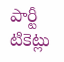పార్టీ టికెట్లు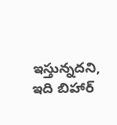ఇస్తున్నదని, ఇది బిహార్‌‌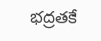భద్రతకే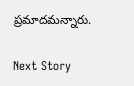ప్రమాదమన్నారు.

Next Story